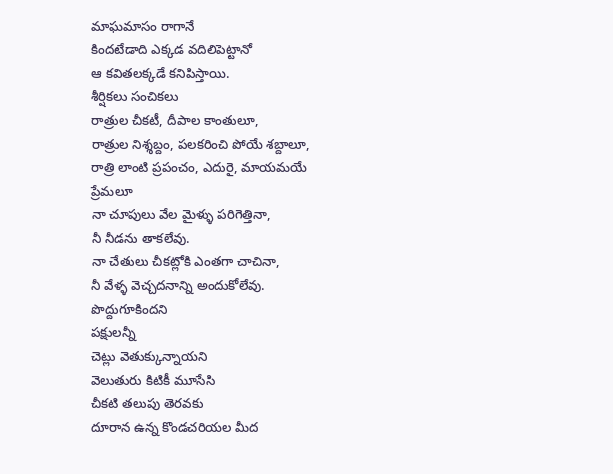మాఘమాసం రాగానే
కిందటేడాది ఎక్కడ వదిలిపెట్టానో
ఆ కవితలక్కడే కనిపిస్తాయి.
శీర్షికలు సంచికలు
రాత్రుల చీకటీ, దీపాల కాంతులూ,
రాత్రుల నిశ్శబ్దం, పలకరించి పోయే శబ్దాలూ,
రాత్రి లాంటి ప్రపంచం, ఎదురై, మాయమయే ప్రేమలూ
నా చూపులు వేల మైళ్ళు పరిగెత్తినా,
నీ నీడను తాకలేవు.
నా చేతులు చీకట్లోకి ఎంతగా చాచినా,
నీ వేళ్ళ వెచ్చదనాన్ని అందుకోలేవు.
పొద్దుగూకిందని
పక్షులన్నీ
చెట్లు వెతుక్కున్నాయని
వెలుతురు కిటికీ మూసేసి
చీకటి తలుపు తెరవకు
దూరాన ఉన్న కొండచరియల మీద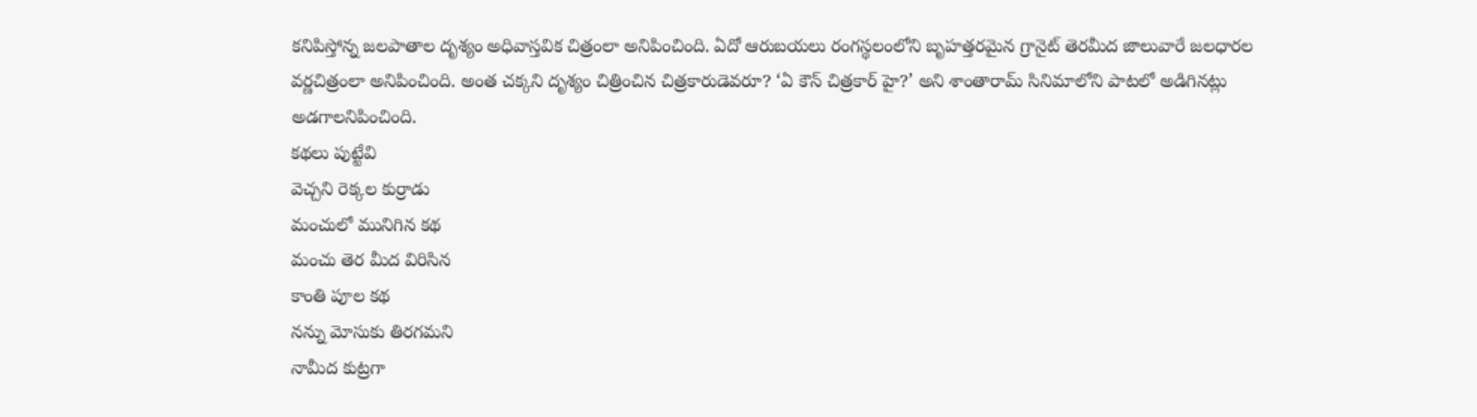కనిపిస్తోన్న జలపాతాల దృశ్యం అధివాస్తవిక చిత్రంలా అనిపించింది. ఏదో ఆరుబయలు రంగస్థలంలోని బృహత్తరమైన గ్రానైట్ తెరమీద జాలువారే జలధారల వర్ణచిత్రంలా అనిపించింది. అంత చక్కని దృశ్యం చిత్రించిన చిత్రకారుడెవరూ? ‘ఏ కౌన్ చిత్రకార్ హై?’ అని శాంతారామ్ సినిమాలోని పాటలో అడిగినట్లు అడగాలనిపించింది.
కథలు పుట్టేవి
వెచ్చని రెక్కల కుర్రాడు
మంచులో మునిగిన కథ
మంచు తెర మీద విరిసిన
కాంతి పూల కథ
నన్ను మోసుకు తిరగమని
నామీద కుట్రగా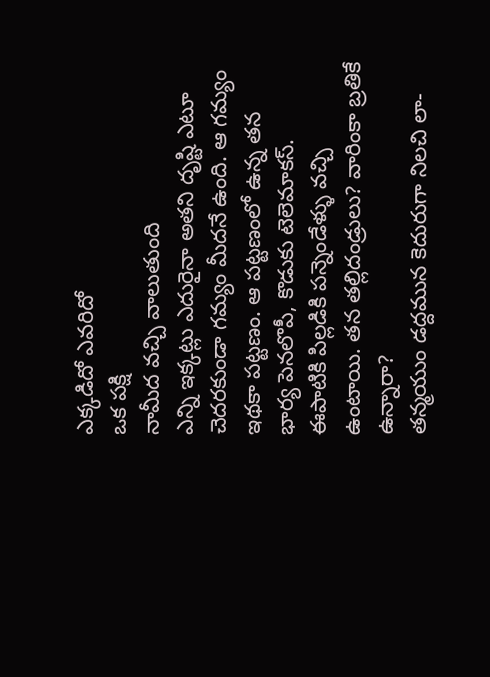ఎక్కడిదో ఎవరిదో
ఒక పక్షి
నామీద వచ్చి వాలుతుంది
ఎన్ని ఇక్కట్లు ఎదురైనా అతని దృష్టి ఎటూ చెదరకుండా గమ్యం మీదనే ఉంది. ఆ గమ్యం ఇథకా పట్టణం. ఆ పట్టణంలో ఉన్న తన భార్య పెనలొపీ, కొడుకు టెలెమాకస్. ఈపాటికి పిల్లడికి పన్నెండేళ్ళు వచ్చి ఉంటాయి. తన తల్లిదండ్రులు? వారింకా బ్రతికే ఉన్నారా?
తన్మయుం డద్దమున కెదురుగా నిలచి లా-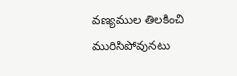వణ్యముల తిలకించి మురిసిపోవునటు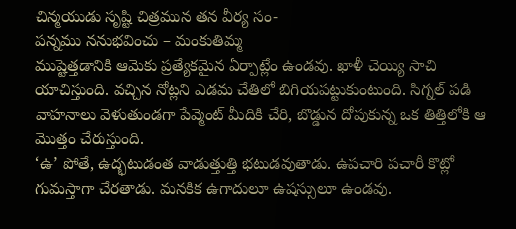చిన్మయుడు సృష్టి చిత్రమున తన వీర్య సం-
పన్నము ననుభవించు – మంకుతిమ్మ
ముష్టెత్తడానికి ఆమెకు ప్రత్యేకమైన ఏర్పాట్లేం ఉండవు. ఖాళీ చెయ్యి సాచి యాచిస్తుంది. వచ్చిన నోట్లని ఎడమ చేతిలో బిగియపట్టుకుంటుంది. సిగ్నల్ పడి వాహనాలు వెళుతుండగా పేవ్మెంట్ మీదికి చేరి, బొడ్డున దోపుకున్న ఒక తిత్తిలోకి ఆ మొత్తం చేరుస్తుంది.
‘ఉ’ పోతే, ఉద్భటుడంత వాడుత్తుత్తి భటుడవుతాడు. ఉపచారి పచారీ కొట్లో గుమస్తాగా చేరతాడు. మనకిక ఉగాదులూ ఉషస్సులూ ఉండవు.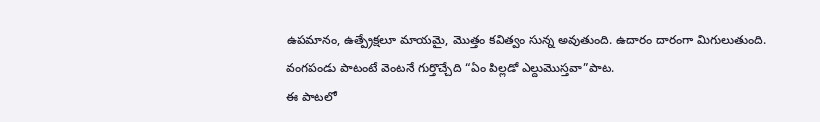ఉపమానం, ఉత్ప్రేక్షలూ మాయమై, మొత్తం కవిత్వం సున్న అవుతుంది. ఉదారం దారంగా మిగులుతుంది.
వంగపండు పాటంటే వెంటనే గుర్తొచ్చేది “ఏం పిల్లడో ఎల్దుమొస్తవా”పాట.
ఈ పాటలో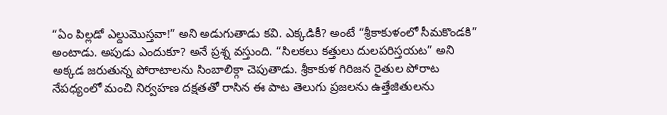“ఏం పిల్లడో ఎల్దుమొస్తవా!” అని అడుగుతాడు కవి. ఎక్కడికీ? అంటే “శ్రీకాకుళంలో సీమకొండకి” అంటాడు. అపుడు ఎందుకూ? అనే ప్రశ్న వస్తుంది. “సిలకలు కత్తులు దులపరిస్తయట” అని అక్కడ జరుతున్న పోరాటాలను సింబాలిక్గా చెపుతాడు. శ్రీకాకుళ గిరిజన రైతుల పోరాట నేపధ్యంలో మంచి నిర్వహణ దక్షతతో రాసిన ఈ పాట తెలుగు ప్రజలను ఉత్తేజితులను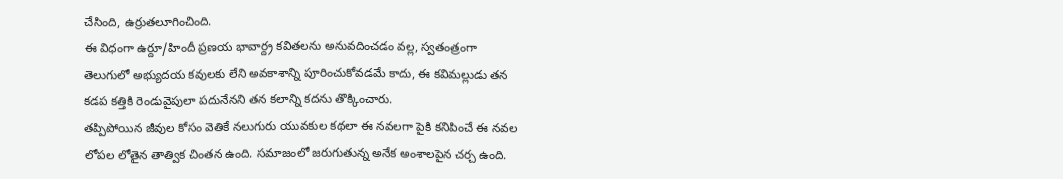చేసింది, ఉర్రుతలూగించింది.
ఈ విధంగా ఉర్దూ/హిందీ ప్రణయ భావార్ద్ర కవితలను అనువదించడం వల్ల, స్వతంత్రంగా తెలుగులో అభ్యుదయ కవులకు లేని అవకాశాన్ని పూరించుకోవడమే కాదు, ఈ కవిమల్లుడు తన కడప కత్తికి రెండువైపులా పదునేనని తన కలాన్ని కదను తొక్కించారు.
తప్పిపోయిన జీవుల కోసం వెతికే నలుగురు యువకుల కథలా ఈ నవలగా పైకి కనిపించే ఈ నవల లోపల లోతైన తాత్విక చింతన ఉంది. సమాజంలో జరుగుతున్న అనేక అంశాలపైన చర్చ ఉంది.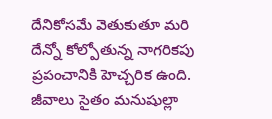దేనికోసమే వెతుకుతూ మరి దేన్నో కోల్పోతున్న నాగరికపు ప్రపంచానికి హెచ్చరిక ఉంది. జీవాలు సైతం మనుషుల్లా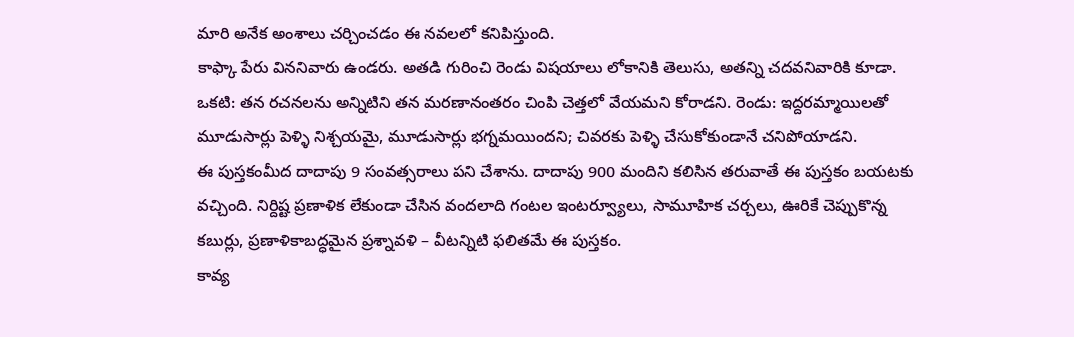మారి అనేక అంశాలు చర్చించడం ఈ నవలలో కనిపిస్తుంది.
కాఫ్కా పేరు విననివారు ఉండరు. అతడి గురించి రెండు విషయాలు లోకానికి తెలుసు, అతన్ని చదవనివారికి కూడా. ఒకటి: తన రచనలను అన్నిటిని తన మరణానంతరం చింపి చెత్తలో వేయమని కోరాడని. రెండు: ఇద్దరమ్మాయిలతో మూడుసార్లు పెళ్ళి నిశ్చయమై, మూడుసార్లు భగ్నమయిందని; చివరకు పెళ్ళి చేసుకోకుండానే చనిపోయాడని.
ఈ పుస్తకంమీద దాదాపు 9 సంవత్సరాలు పని చేశాను. దాదాపు 900 మందిని కలిసిన తరువాతే ఈ పుస్తకం బయటకు వచ్చింది. నిర్దిష్ట ప్రణాళిక లేకుండా చేసిన వందలాది గంటల ఇంటర్వ్యూలు, సామూహిక చర్చలు, ఊరికే చెప్పుకొన్న కబుర్లు, ప్రణాళికాబద్ధమైన ప్రశ్నావళి – వీటన్నిటి ఫలితమే ఈ పుస్తకం.
కావ్య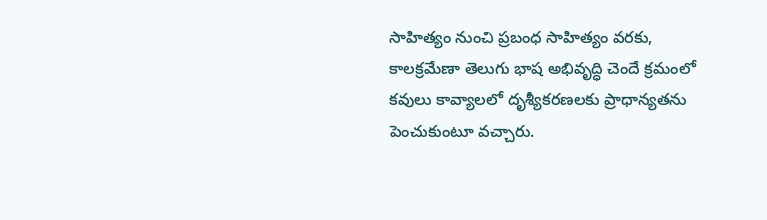సాహిత్యం నుంచి ప్రబంధ సాహిత్యం వరకు, కాలక్రమేణా తెలుగు భాష అభివృద్ధి చెందే క్రమంలో కవులు కావ్యాలలో దృశ్యీకరణలకు ప్రాధాన్యతను పెంచుకుంటూ వచ్చారు.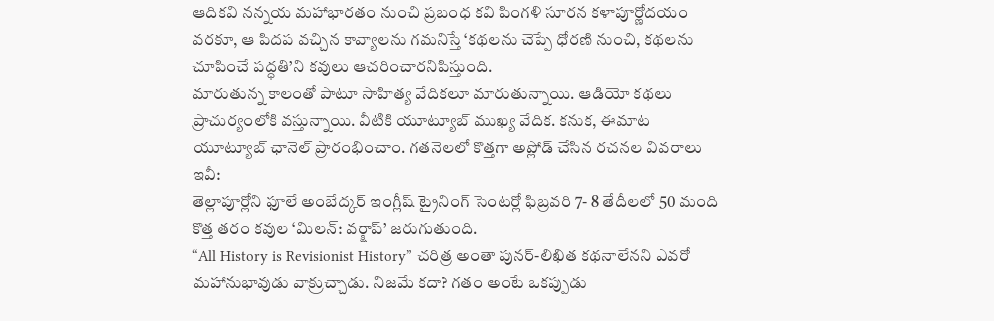ఆదికవి నన్నయ మహాభారతం నుంచి ప్రబంధ కవి పింగళి సూరన కళాపూర్ణోదయం వరకూ, ఆ పిదప వచ్చిన కావ్యాలను గమనిస్తే ‘కథలను చెప్పే ధోరణి నుంచి, కథలను చూపించే పద్ధతి’ని కవులు ఆచరించారనిపిస్తుంది.
మారుతున్న కాలంతో పాటూ సాహిత్య వేదికలూ మారుతున్నాయి. ఆడియో కథలు ప్రాచుర్యంలోకి వస్తున్నాయి. వీటికి యూట్యూబ్ ముఖ్య వేదిక. కనుక, ఈమాట యూట్యూబ్ ఛానెల్ ప్రారంభించాం. గతనెలలో కొత్తగా అప్లోడ్ చేసిన రచనల వివరాలు ఇవీ:
తెల్లాపూర్లోని ఫూలే అంబేద్కర్ ఇంగ్లీష్ ట్రైనింగ్ సెంటర్లో ఫిబ్రవరి 7- 8 తేదీలలో 50 మంది కొత్త తరం కవుల ‘మిలన్: వర్క్షాప్’ జరుగుతుంది.
“All History is Revisionist History” చరిత్ర అంతా పునర్-లిఖిత కథనాలేనని ఎవరో మహానుభావుడు వాక్రుచ్చాడు. నిజమే కదా? గతం అంటే ఒకప్పుడు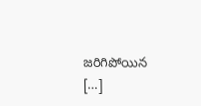జరిగిపోయిన […]